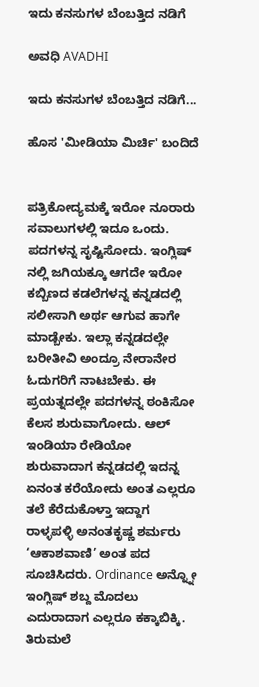ಇದು ಕನಸುಗಳ ಬೆಂಬತ್ತಿದ ನಡಿಗೆ‍

ಅವಧಿ AVADHI

ಇದು ಕನಸುಗಳ ಬೆಂಬತ್ತಿದ ನಡಿಗೆ...

ಹೊಸ 'ಮೀಡಿಯಾ ಮಿರ್ಚಿ' ಬಂದಿದೆ


ಪತ್ರಿಕೋದ್ಯಮಕ್ಕೆ ಇರೋ ನೂರಾರು ಸವಾಲುಗಳಲ್ಲಿ ಇದೂ ಒಂದು. ಪದಗಳನ್ನ ಸೃಷ್ಟಿಸೋದು. ಇಂಗ್ಲಿಷ್ ನಲ್ಲಿ ಜಗಿಯಕ್ಕೂ ಆಗದೇ ಇರೋ ಕಬ್ಬಿಣದ ಕಡಲೆಗಳನ್ನ ಕನ್ನಡದಲ್ಲಿ ಸಲೀಸಾಗಿ ಅರ್ಥ ಆಗುವ ಹಾಗೇ ಮಾಡ್ಬೇಕು. ಇಲ್ಲಾ ಕನ್ನಡದಲ್ಲೇ ಬರೀತೀವಿ ಅಂದ್ರೂ ನೇರಾನೇರ ಓದುಗರಿಗೆ ನಾಟಬೇಕು. ಈ ಪ್ರಯತ್ನದಲ್ಲೇ ಪದಗಳನ್ನ ಠಂಕಿಸೋ ಕೆಲಸ ಶುರುವಾಗೋದು. ಆಲ್ ಇಂಡಿಯಾ ರೇಡಿಯೋ ಶುರುವಾದಾಗ ಕನ್ನಡದಲ್ಲಿ ಇದನ್ನ ಏನಂತ ಕರೆಯೋದು ಅಂತ ಎಲ್ಲರೂ ತಲೆ ಕೆರೆದುಕೊಳ್ತಾ ಇದ್ದಾಗ ರಾಳ್ಳಪಳ್ಳಿ ಅನಂತಕೃಷ್ಣ ಶರ್ಮರು ‘ಆಕಾಶವಾಣಿ’ ಅಂತ ಪದ ಸೂಚಿಸಿದರು. Ordinance ಅನ್ನ್ನೋ ಇಂಗ್ಲಿಷ್ ಶಬ್ದ ಮೊದಲು ಎದುರಾದಾಗ ಎಲ್ಲರೂ ಕಕ್ಕಾಬಿಕ್ಕಿ. ತಿರುಮಲೆ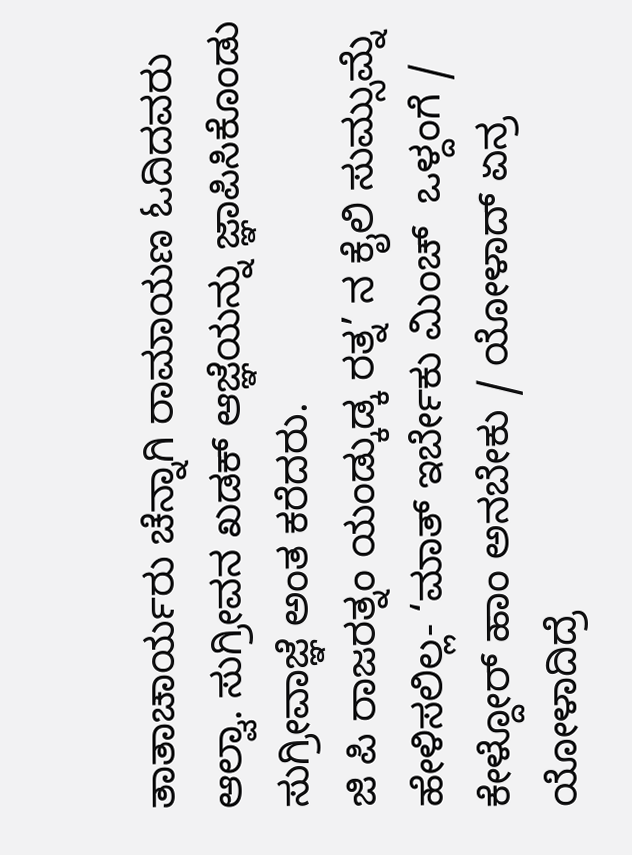ತಾತಾಚಾರ್ಯರು ಚೆನ್ನಾಗಿ ರಾಮಾಯಣ ಓದಿದವರು ಆಲ್ವಾ. ಸುಗ್ರೀವನ ಖಡಕ್ ಆಜ್ಞೆಯನ್ನು ಜ್ಞಾಪಿಸಿಕೊಂಡು ಸುಗ್ರೀವಾಜ್ಞೆ ಅಂತ ಕರೆದರು.
ಜಿ ಪಿ ರಾಜರತ್ನಂ ಯಂಡ್ಕುಡ್ಕ ರತ್ನ’ ನ ಕೈಲಿ ಸುಮ್ಸುಮ್ನೆ ಹೇಳಿಸಲಿಲ್ಲ- ‘ಮಾತ್ ಇರ್ಬೇಕು ಮಿಂಚ್  ಒಳ್ದಂಗೆ / ಕೇಳ್ದೋರ್ ಹಾಂ ಅನಬೇಕು / ಯೋಳಾದ್ ಏನ್ರ ಯೋಳಾದಿದ್ರೆ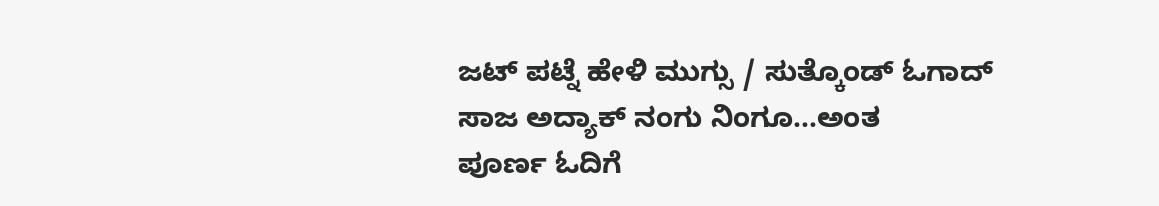ಜಟ್ ಪಟ್ನೆ ಹೇಳಿ ಮುಗ್ಸು / ಸುತ್ಕೊಂಡ್ ಓಗಾದ್ ಸಾಜ ಅದ್ಯಾಕ್ ನಂಗು ನಿಂಗೂ…ಅಂತ
ಪೂರ್ಣ ಓದಿಗೆ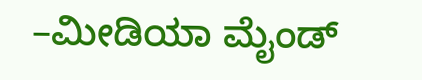–ಮೀಡಿಯಾ ಮೈಂಡ್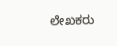ಲೇಖಕರು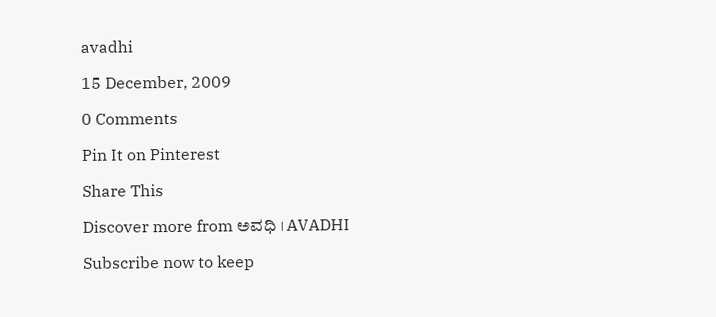avadhi

15 December, 2009

0 Comments

Pin It on Pinterest

Share This

Discover more from ಅವಧಿ । AVADHI

Subscribe now to keep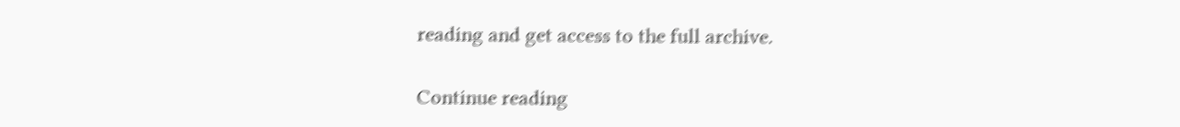reading and get access to the full archive.

Continue reading